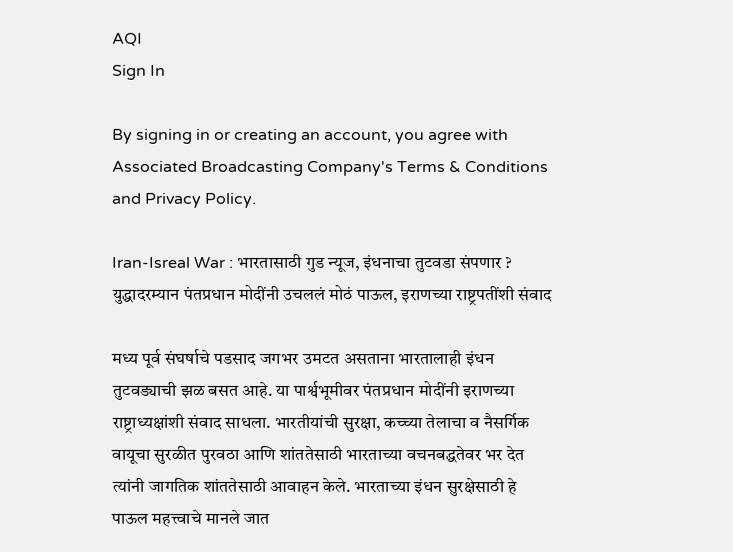AQI
Sign In

By signing in or creating an account, you agree with Associated Broadcasting Company's Terms & Conditions and Privacy Policy.

Iran-Isreal War : भारतासाठी गुड न्यूज, इंधनाचा तुटवडा संपणार ? युद्धादरम्यान पंतप्रधान मोदींनी उचललं मोठं पाऊल, इराणच्या राष्ट्रपतींशी संवाद

मध्य पूर्व संघर्षाचे पडसाद जगभर उमटत असताना भारतालाही इंधन तुटवड्याची झळ बसत आहे. या पार्श्वभूमीवर पंतप्रधान मोदींनी इराणच्या राष्ट्राध्यक्षांशी संवाद साधला. भारतीयांची सुरक्षा, कच्च्या तेलाचा व नैसर्गिक वायूचा सुरळीत पुरवठा आणि शांततेसाठी भारताच्या वचनबद्धतेवर भर देत त्यांनी जागतिक शांततेसाठी आवाहन केले. भारताच्या इंधन सुरक्षेसाठी हे पाऊल महत्त्वाचे मानले जात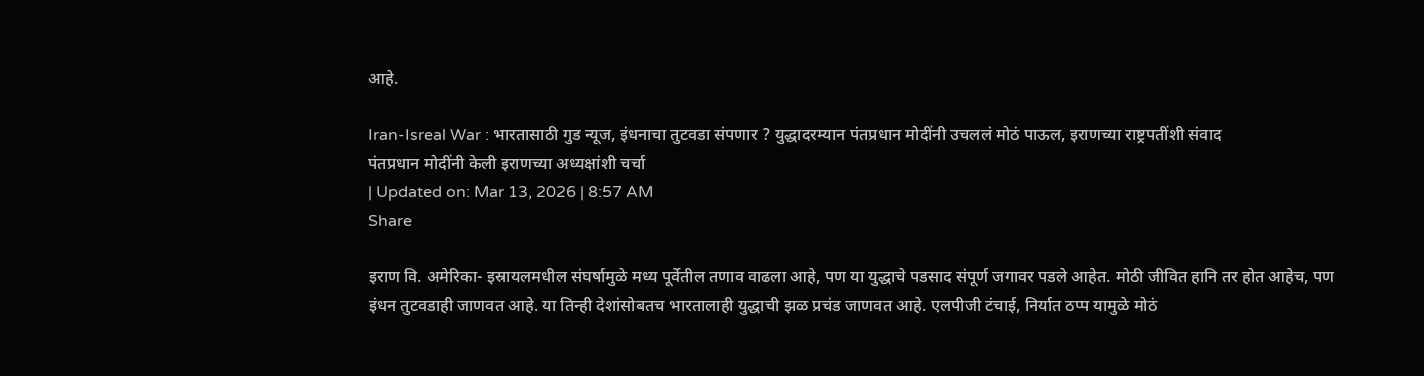आहे.

Iran-Isreal War : भारतासाठी गुड न्यूज, इंधनाचा तुटवडा संपणार ? युद्धादरम्यान पंतप्रधान मोदींनी उचललं मोठं पाऊल, इराणच्या राष्ट्रपतींशी संवाद
पंतप्रधान मोदींनी केली इराणच्या अध्यक्षांशी चर्चा
| Updated on: Mar 13, 2026 | 8:57 AM
Share

इराण वि. अमेरिका- इस्रायलमधील संघर्षामुळे मध्य पूर्वेतील तणाव वाढला आहे, पण या युद्धाचे पडसाद संपूर्ण जगावर पडले आहेत. मोठी जीवित हानि तर होत आहेच, पण इंधन तुटवडाही जाणवत आहे. या तिन्ही देशांसोबतच भारतालाही युद्धाची झळ प्रचंड जाणवत आहे. एलपीजी टंचाई, निर्यात ठप्प यामुळे मोठं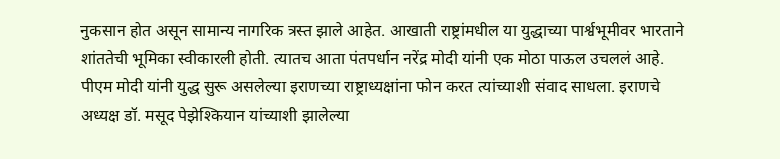नुकसान होत असून सामान्य नागरिक त्रस्त झाले आहेत. आखाती राष्ट्रांमधील या युद्धाच्या पार्श्वभूमीवर भारताने शांततेची भूमिका स्वीकारली होती. त्यातच आता पंतपर्धान नरेंद्र मोदी यांनी एक मोठा पाऊल उचललं आहे. पीएम मोदी यांनी युद्ध सुरू असलेल्या इराणच्या राष्ट्राध्यक्षांना फोन करत त्यांच्याशी संवाद साधला. इराणचे अध्यक्ष डॉ. मसूद पेझेश्कियान यांच्याशी झालेल्या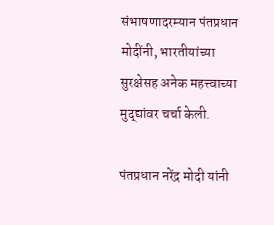संभाषणादरम्यान पंतप्रधान मोदींनी, भारतीयांच्या सुरक्षेसह अनेक महत्त्वाच्या मुद्द्यांवर चर्चा केली.

पंतप्रधान नरेंद्र मोदी यांनी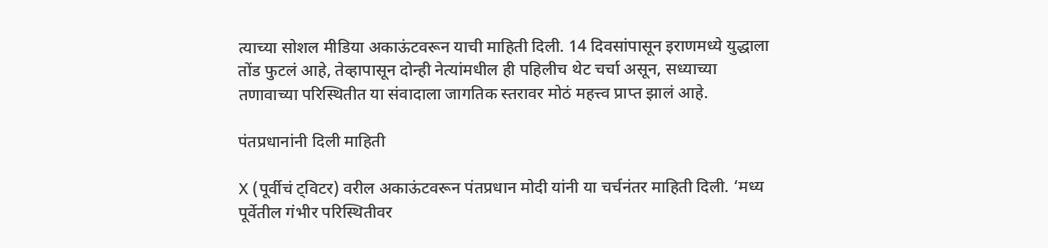त्याच्या सोशल मीडिया अकाऊंटवरून याची माहिती दिली. 14 दिवसांपासून इराणमध्ये युद्धाला तोंड फुटलं आहे, तेव्हापासून दोन्ही नेत्यांमधील ही पहिलीच थेट चर्चा असून, सध्याच्या तणावाच्या परिस्थितीत या संवादाला जागतिक स्तरावर मोठं महत्त्व प्राप्त झालं आहे.

पंतप्रधानांनी दिली माहिती

X (पूर्वीचं ट्विटर) वरील अकाऊंटवरून पंतप्रधान मोदी यांनी या चर्चनंतर माहिती दिली. ‘मध्य पूर्वेतील गंभीर परिस्थितीवर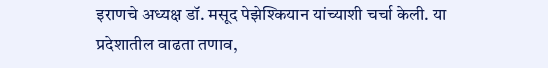इराणचे अध्यक्ष डॉ. मसूद पेझेश्कियान यांच्याशी चर्चा केली. या प्रदेशातील वाढता तणाव,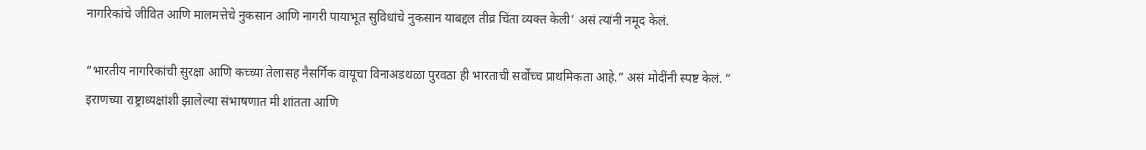नागरिकांचे जीवित आणि मालमत्तेचे नुकसान आणि नागरी पायाभूत सुविधांचे नुकसान याबद्दल तीव्र चिंता व्यक्त केली’ असं त्यांनी नमूद केलं.

“भारतीय नागरिकांची सुरक्षा आणि कच्च्या तेलासह नैसर्गिक वायूचा विनाअडथळा पुरवठा ही भारताची सर्वोच्च प्राथमिकता आहे.” असं मोदींनी स्पष्ट केलं. ” इराणच्या राष्ट्राध्यक्षांशी झालेल्या संभाषणात मी शांतता आणि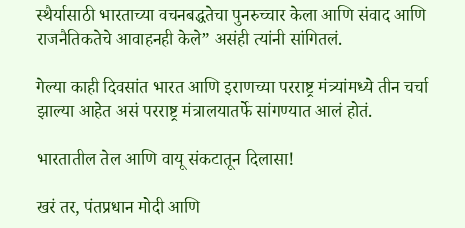स्थैर्यासाठी भारताच्या वचनबद्धतेचा पुनरुच्चार केला आणि संवाद आणि राजनैतिकतेचे आवाहनही केले” असंही त्यांनी सांगितलं.

गेल्या काही दिवसांत भारत आणि इराणच्या परराष्ट्र मंत्र्यांमध्ये तीन चर्चा झाल्या आहेत असं परराष्ट्र मंत्रालयातर्फे सांगण्यात आलं होतं.

भारतातील तेल आणि वायू संकटातून दिलासा!

खरं तर, पंतप्रधान मोदी आणि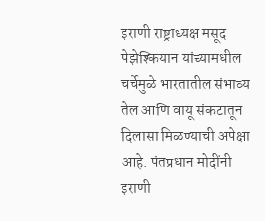इराणी राष्ट्राध्यक्ष मसूद पेझेश्कियान यांच्यामधील चर्चेमुळे भारतातील संभाव्य तेल आणि वायू संकटातून दिलासा मिळण्याची अपेक्षा आहे. पंतप्रधान मोदींनी इराणी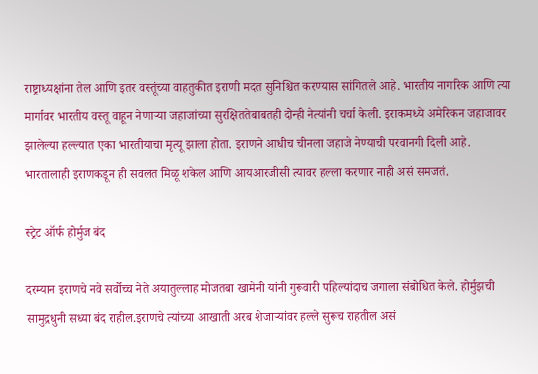राष्ट्राध्यक्षांना तेल आणि इतर वस्तूंच्या वाहतुकीत इराणी मदत सुनिश्चित करण्यास सांगितले आहे. भारतीय नागरिक आणि त्या मार्गावर भारतीय वस्तू वाहून नेणाऱ्या जहाजांच्या सुरक्षिततेबाबतही दोन्ही नेत्यांनी चर्चा केली. इराकमध्ये अमेरिकन जहाजावर झालेल्या हल्ल्यात एका भारतीयाचा मृत्यू झाला होता. इराणने आधीच चीनला जहाजे नेण्याची परवानगी दिली आहे. भारतालाही इराणकडून ही सवलत मिळू शकेल आणि आयआरजीसी त्यावर हल्ला करणार नाही असं समजतं.

स्ट्रेट ऑर्फ होर्मुज बंद

दरम्यान इराणचे नवे सर्वोच्च नेते अयातुल्लाह मोजतबा खामेनी यांनी गुरूवारी पहिल्यांदाच जगाला संबोधित केले. होर्मुझची सामुद्रधुनी सध्या बंद राहील.इराणचे त्यांच्या आखाती अरब शेजाऱ्यांवर हल्ले सुरूच राहतील असं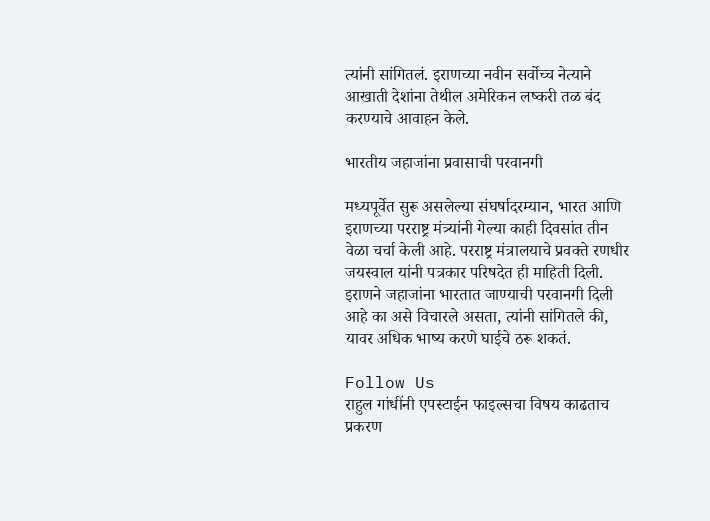त्यांनी सांगितलं. इराणच्या नवीन सर्वोच्च नेत्याने आखाती देशांना तेथील अमेरिकन लष्करी तळ बंद करण्याचे आवाहन केले.

भारतीय जहाजांना प्रवासाची परवानगी

मध्यपूर्वेत सुरू असलेल्या संघर्षादरम्यान, भारत आणि इराणच्या परराष्ट्र मंत्र्यांनी गेल्या काही दिवसांत तीन वेळा चर्चा केली आहे. परराष्ट्र मंत्रालयाचे प्रवक्ते रणधीर जयस्वाल यांनी पत्रकार परिषदेत ही माहिती दिली. इराणने जहाजांना भारतात जाण्याची परवानगी दिली आहे का असे विचारले असता, त्यांनी सांगितले की, यावर अधिक भाष्य करणे घाईचे ठरू शकतं.

Follow Us
राहुल गांधींनी एपस्टाईन फाइल्सचा विषय काढताच प्रकरण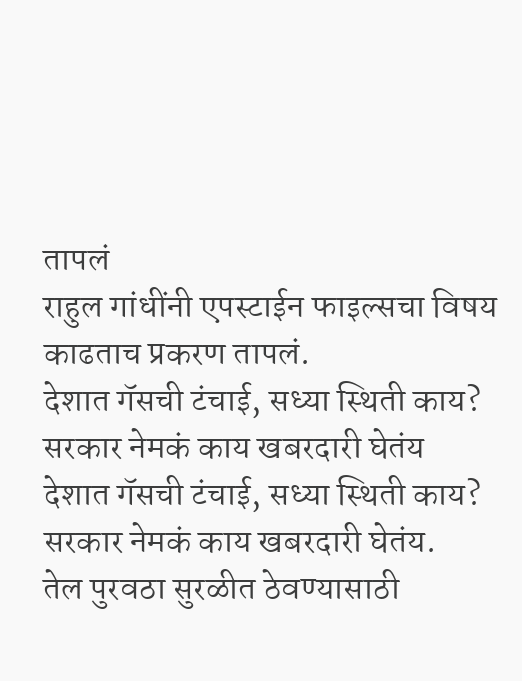तापलं
राहुल गांधींनी एपस्टाईन फाइल्सचा विषय काढताच प्रकरण तापलं.
देशात गॅसची टंचाई, सध्या स्थिती काय? सरकार नेमकं काय खबरदारी घेतंय
देशात गॅसची टंचाई, सध्या स्थिती काय? सरकार नेमकं काय खबरदारी घेतंय.
तेल पुरवठा सुरळीत ठेवण्यासाठी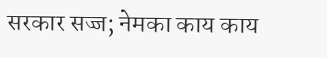सरकार सज्ज; नेमका काय काय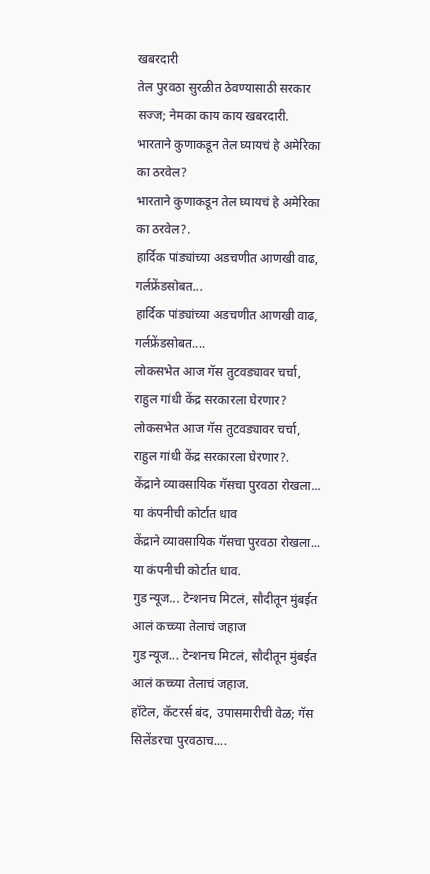खबरदारी
तेल पुरवठा सुरळीत ठेवण्यासाठी सरकार सज्ज; नेमका काय काय खबरदारी.
भारताने कुणाकडून तेल घ्यायचं हे अमेरिका का ठरवेल?
भारताने कुणाकडून तेल घ्यायचं हे अमेरिका का ठरवेल?.
हार्दिक पांड्यांच्या अडचणीत आणखी वाढ, गर्लफ्रेंडसोबत...
हार्दिक पांड्यांच्या अडचणीत आणखी वाढ, गर्लफ्रेंडसोबत....
लोकसभेत आज गॅस तुटवड्यावर चर्चा, राहुल गांधी केंद्र सरकारला घेरणार?
लोकसभेत आज गॅस तुटवड्यावर चर्चा, राहुल गांधी केंद्र सरकारला घेरणार?.
केंद्राने व्यावसायिक गॅसचा पुरवठा रोखला... या कंपनीची कोर्टात धाव
केंद्राने व्यावसायिक गॅसचा पुरवठा रोखला... या कंपनीची कोर्टात धाव.
गुड न्यूज... टेन्शनच मिटलं, सौदीतून मुंबईत आलं कच्च्या तेलाचं जहाज
गुड न्यूज... टेन्शनच मिटलं, सौदीतून मुंबईत आलं कच्च्या तेलाचं जहाज.
हॉटेल, कॅटरर्स बंद, उपासमारीची वेळ; गॅस सिलेंडरचा पुरवठाच....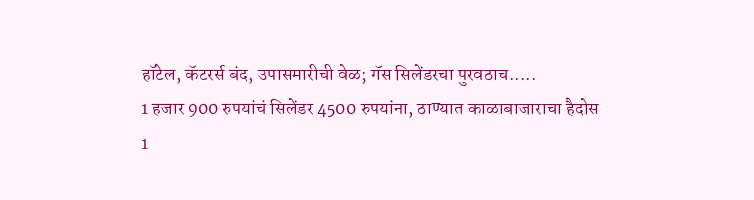हॉटेल, कॅटरर्स बंद, उपासमारीची वेळ; गॅस सिलेंडरचा पुरवठाच.....
1 हजार 900 रुपयांचं सिलेंडर 4500 रुपयांना, ठाण्यात काळाबाजाराचा हैदोस
1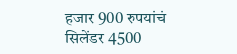हजार 900 रुपयांचं सिलेंडर 4500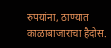रुपयांना, ठाण्यात काळाबाजाराचा हैदोस.